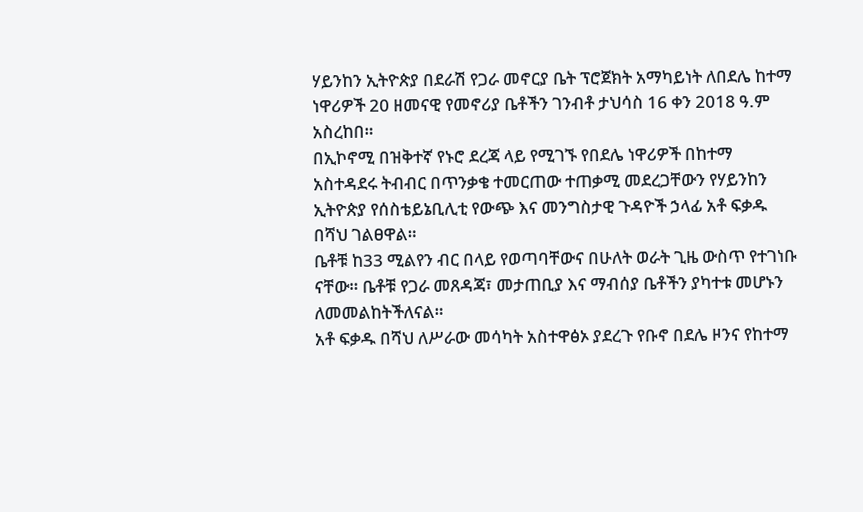ሃይንከን ኢትዮጵያ በደራሽ የጋራ መኖርያ ቤት ፕሮጀክት አማካይነት ለበደሌ ከተማ ነዋሪዎች 20 ዘመናዊ የመኖሪያ ቤቶችን ገንብቶ ታህሳስ 16 ቀን 2018 ዓ.ም አስረከበ።
በኢኮኖሚ በዝቅተኛ የኑሮ ደረጃ ላይ የሚገኙ የበደሌ ነዋሪዎች በከተማ አስተዳደሩ ትብብር በጥንቃቄ ተመርጠው ተጠቃሚ መደረጋቸውን የሃይንከን ኢትዮጵያ የሰስቴይኔቢሊቲ የውጭ እና መንግስታዊ ጉዳዮች ኃላፊ አቶ ፍቃዱ በሻህ ገልፀዋል።
ቤቶቹ ከ33 ሚልየን ብር በላይ የወጣባቸውና በሁለት ወራት ጊዜ ውስጥ የተገነቡ ናቸው። ቤቶቹ የጋራ መጸዳጃ፣ መታጠቢያ እና ማብሰያ ቤቶችን ያካተቱ መሆኑን ለመመልከትችለናል።
አቶ ፍቃዱ በሻህ ለሥራው መሳካት አስተዋፅኦ ያደረጉ የቡኖ በደሌ ዞንና የከተማ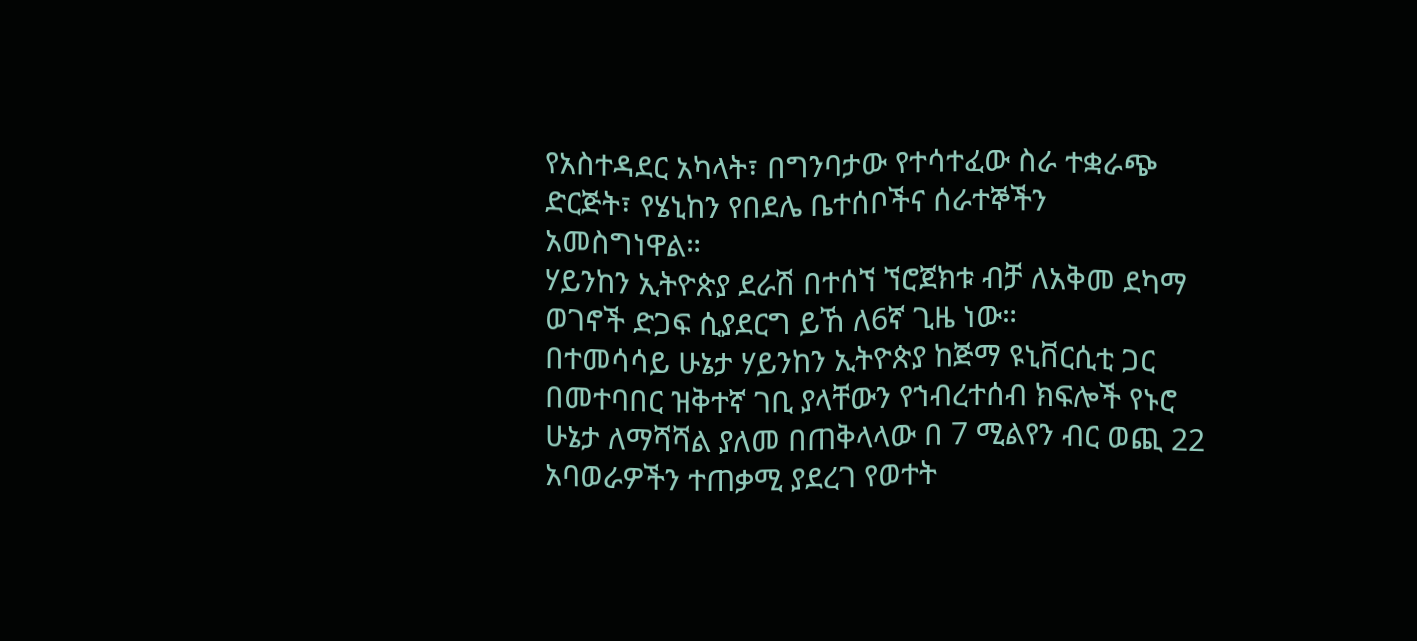የአስተዳደር አካላት፣ በግንባታው የተሳተፈው ስራ ተቋራጭ ድርጅት፣ የሄኒከን የበደሌ ቤተሰቦችና ሰራተኞችን አመስግነዋል።
ሃይንከን ኢትዮጵያ ደራሽ በተሰኘ ኘሮጀክቱ ብቻ ለአቅመ ደካማ ወገኖች ድጋፍ ሲያደርግ ይኸ ለ6ኛ ጊዜ ነው።
በተመሳሳይ ሁኔታ ሃይንከን ኢትዮጵያ ከጅማ ዩኒቨርሲቲ ጋር በመተባበር ዝቅተኛ ገቢ ያላቸውን የኀብረተሰብ ክፍሎች የኑሮ ሁኔታ ለማሻሻል ያለመ በጠቅላላው በ 7 ሚልየን ብር ወጪ 22 አባወራዎችን ተጠቃሚ ያደረገ የወተት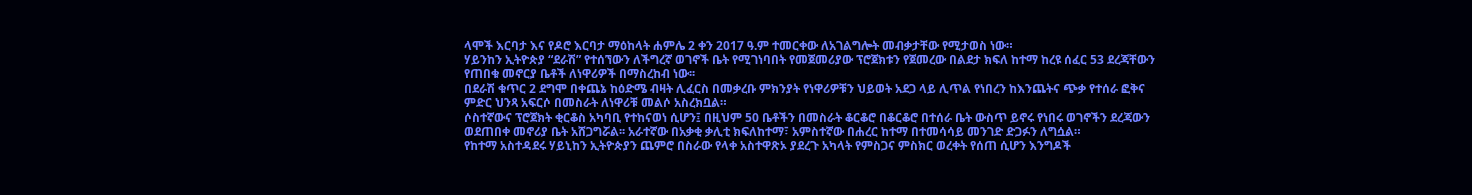ላሞች እርባታ እና የዶሮ እርባታ ማዕከላት ሐምሌ 2 ቀን 2017 ዓ.ም ተመርቀው ለአገልግሎት መብቃታቸው የሚታወስ ነው።
ሃይንከን ኢትዮጵያ “ደራሽ” የተሰኘውን ለችግረኛ ወገኖች ቤት የሚገነባበት የመጀመሪያው ፕሮጀክቱን የጀመረው በልደታ ክፍለ ከተማ ከረዩ ሰፈር 53 ደረጃቸውን የጠበቁ መኖርያ ቤቶች ለነዋሪዎች በማስረከብ ነው፡፡
በደራሽ ቁጥር 2 ደግሞ በቀጨኔ ከዕድሜ ብዛት ሊፈርስ በመቃረቡ ምክንያት የነዋሪዎቹን ህይወት አደጋ ላይ ሊጥል የነበረን ከእንጨትና ጭቃ የተሰራ ፎቅና ምድር ህንጻ አፍርሶ በመስራት ለነዋሪቹ መልሶ አስረክቧል።
ሶስተኛውና ፕሮጀክት ቂርቆስ አካባቢ የተከናወነ ሲሆን፤ በዚህም 50 ቤቶችን በመስራት ቆርቆሮ በቆርቆሮ በተሰራ ቤት ውስጥ ይኖሩ የነበሩ ወገኖችን ደረጃውን ወደጠበቀ መኖሪያ ቤት አሸጋግሯል፡፡ አራተኛው በአቃቂ ቃሊቲ ክፍለከተማ፣ አምስተኛው በሐረር ከተማ በተመሳሳይ መንገድ ድጋፉን ለግሷል።
የከተማ አስተዳደሩ ሃይኒከን ኢትዮጵያን ጨምሮ በስራው የላቀ አስተዋጽኦ ያደረጉ አካላት የምስጋና ምስክር ወረቀት የሰጠ ሲሆን እንግዶች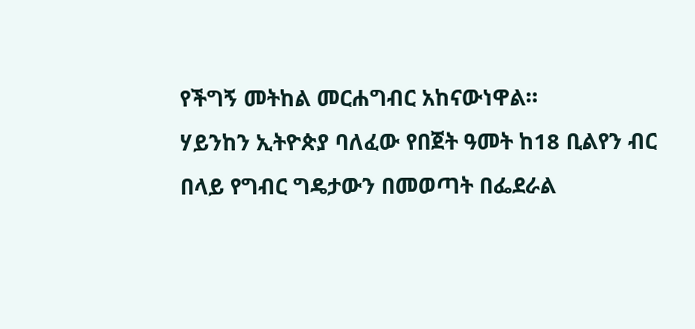የችግኝ መትከል መርሐግብር አከናውነዋል።
ሃይንከን ኢትዮጵያ ባለፈው የበጀት ዓመት ከ18 ቢልየን ብር በላይ የግብር ግዴታውን በመወጣት በፌደራል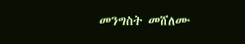መንግስት መሸለሙ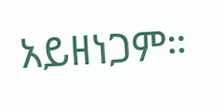አይዘነጋም።